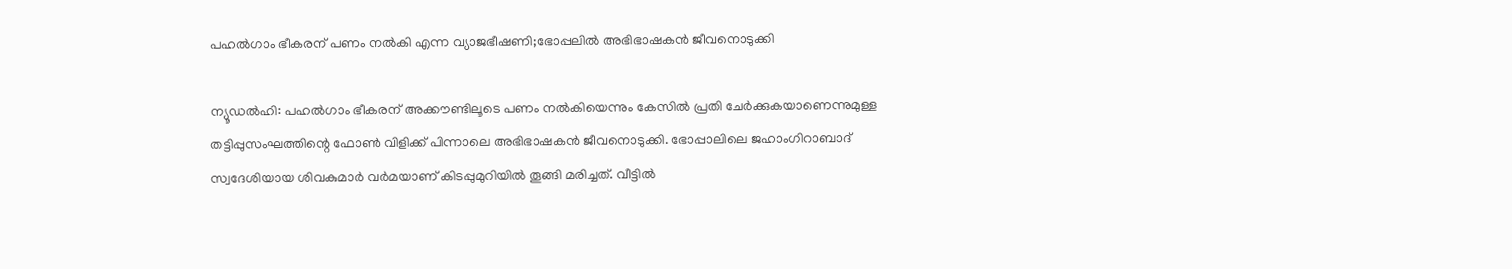പഹൽഗാം ഭീകരന് പണം നൽകി എന്ന വ്യാജഭീഷണി;ഭോപ്പലിൽ അഭിഭാഷകൻ ജീവനൊടുക്കി

ന്യൂഡൽഹി: പഹൽഗാം ഭീകരന് അക്കൗണ്ടിലൂടെ പണം നൽകിയെന്നും കേസിൽ പ്രതി ചേർക്കുകയാണെന്നുമുള്ള തട്ടിപ്പുസംഘത്തിന്റെ ഫോൺ വിളിക്ക് പിന്നാലെ അഭിഭാഷകൻ ജീവനൊടുക്കി. ഭോപ്പാലിലെ ജഹാംഗിറാബാദ് സ്വദേശിയായ ശിവകുമാർ വർമയാണ് കിടപ്പുമുറിയിൽ തൂങ്ങി മരിച്ചത്. വീട്ടിൽ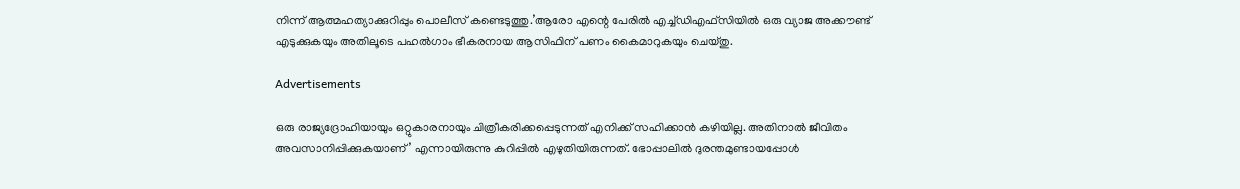നിന്ന് ആത്മഹത്യാക്കുറിപ്പും പൊലീസ് കണ്ടെടുത്തു.’ആരോ എന്റെ പേരിൽ എച്ച്‌ഡിഎഫ്സിയിൽ ഒരു വ്യാജ അക്കൗണ്ട് എടുക്കുകയും അതിലൂടെ പഹൽഗാം ഭീകരനായ ആസിഫിന് പണം കൈമാറുകയും ചെയ്‌തു.

Advertisements

ഒരു രാജ്യദ്രോഹിയായും ഒറ്റുകാരനായും ചിത്രീകരിക്കപ്പെടുന്നത് എനിക്ക് സഹിക്കാൻ കഴിയില്ല. അതിനാൽ ജീവിതം അവസാനിപ്പിക്കുകയാണ്’ എന്നായിരുന്നു കുറിപ്പിൽ എഴുതിയിരുന്നത്. ഭോപ്പാലിൽ ദുരന്തമുണ്ടായപ്പോൾ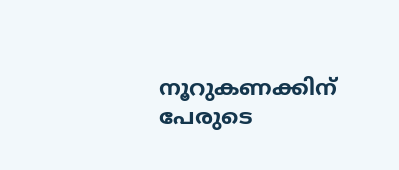നൂറുകണക്കിന് പേരുടെ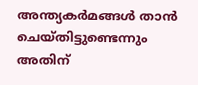അന്ത്യകർമങ്ങൾ താൻ ചെയ്തിട്ടുണ്ടെന്നും അതിന്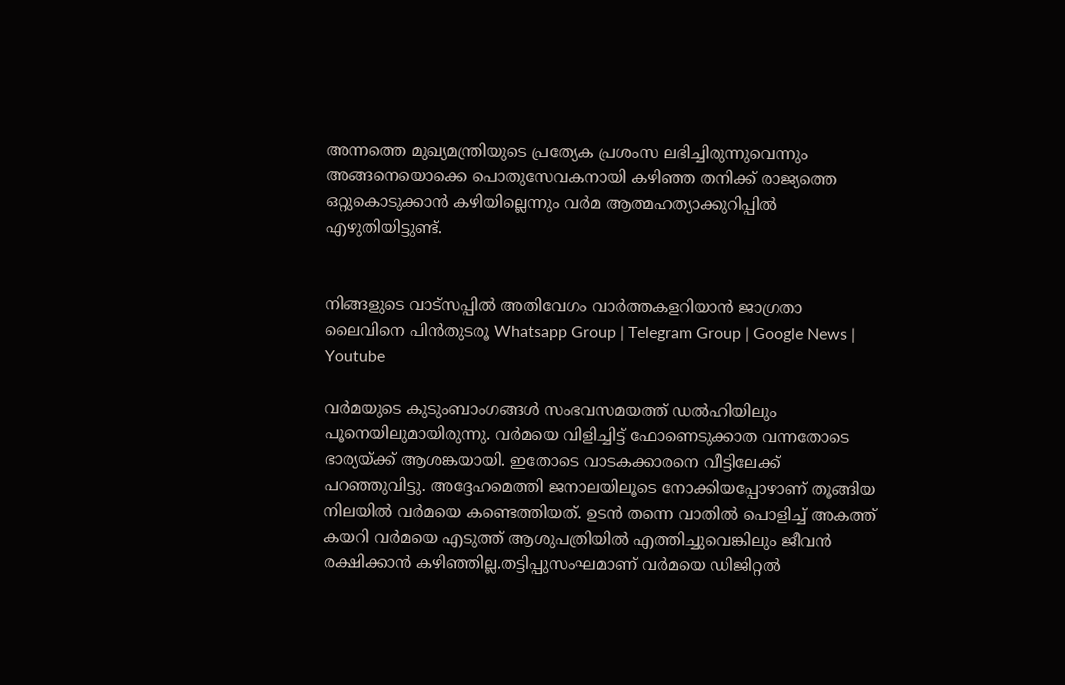അന്നത്തെ മുഖ്യമന്ത്രിയുടെ പ്രത്യേക പ്രശംസ ലഭിച്ചിരുന്നുവെന്നും അങ്ങനെയൊക്കെ പൊതുസേവകനായി കഴിഞ്ഞ തനിക്ക് രാജ്യത്തെ ഒറ്റുകൊടുക്കാൻ കഴിയില്ലെന്നും വർമ ആത്മഹത്യാക്കുറിപ്പിൽ എഴുതിയിട്ടുണ്ട്.


നിങ്ങളുടെ വാട്സപ്പിൽ അതിവേഗം വാർത്തകളറിയാൻ ജാഗ്രതാ ലൈവിനെ പിൻതുടരൂ Whatsapp Group | Telegram Group | Google News | Youtube

വർമയുടെ കുടുംബാംഗങ്ങൾ സംഭവസമയത്ത് ഡൽഹിയിലും പൂനെയിലുമായിരുന്നു. വർമയെ വിളിച്ചിട്ട് ഫോണെടുക്കാത വന്നതോടെ ഭാര്യയ്ക്ക് ആശങ്കയായി. ഇതോടെ വാടകക്കാരനെ വീട്ടിലേക്ക് പറഞ്ഞുവിട്ടു. അദ്ദേഹമെത്തി ജനാലയിലൂടെ നോക്കിയപ്പോഴാണ് തൂങ്ങിയ നിലയിൽ വർമയെ കണ്ടെത്തിയത്. ഉടൻ തന്നെ വാതിൽ പൊളിച്ച് അകത്ത് കയറി വർമയെ എടുത്ത് ആശുപത്രിയിൽ എത്തിച്ചുവെങ്കിലും ജീവൻ രക്ഷിക്കാൻ കഴിഞ്ഞില്ല.തട്ടിപ്പുസംഘമാണ് വർമയെ ഡിജിറ്റൽ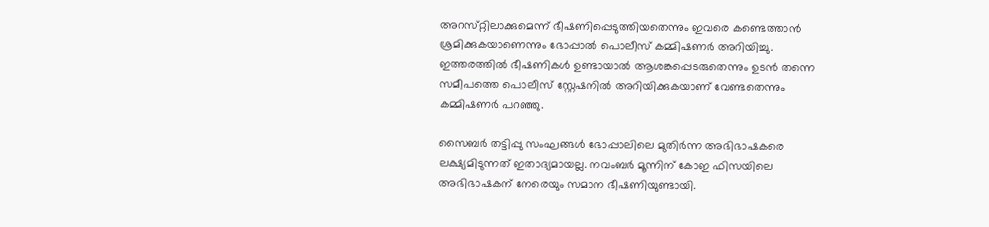അറസ്‌റ്റിലാക്കുമെന്ന് ഭീഷണിപ്പെടുത്തിയതെന്നും ഇവരെ കണ്ടെത്താൻ ശ്രമിക്കുകയാണെന്നും ഭോപ്പാൽ പൊലീസ് കമ്മിഷണർ അറിയിച്ചു. ഇത്തരത്തിൽ ഭീഷണികൾ ഉണ്ടായാൽ ആശങ്കപ്പെടരുതെന്നും ഉടൻ തന്നെ സമീപത്തെ പൊലീസ് ‌സ്റ്റേഷനിൽ അറിയിക്കുകയാണ് വേണ്ടതെന്നും കമ്മിഷണർ പറഞ്ഞു.

സൈബർ തട്ടിപ്പു സംഘങ്ങൾ ഭോപ്പാലിലെ മുതിർന്ന അഭിഭാഷകരെ ലക്ഷ്യമിടുന്നത് ഇതാദ്യമായല്ല. നവംബർ മൂന്നിന് കോഇ ഫിസയിലെ അഭിഭാഷകന് നേരെയും സമാന ഭീഷണിയുണ്ടായി.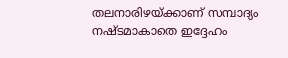തലനാരിഴയ്ക്കാണ് സമ്പാദ്യം നഷ്ടമാകാതെ ഇദ്ദേഹം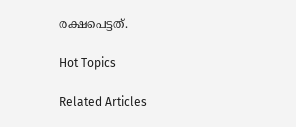രക്ഷപെട്ടത്.

Hot Topics

Related Articles